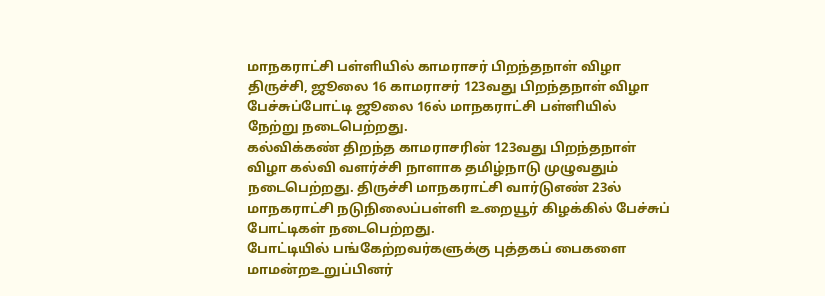மாநகராட்சி பள்ளியில் காமராசர் பிறந்தநாள் விழா
திருச்சி, ஜூலை 16 காமராசர் 123வது பிறந்தநாள் விழா பேச்சுப்போட்டி ஜூலை 16ல் மாநகராட்சி பள்ளியில் நேற்று நடைபெற்றது.
கல்விக்கண் திறந்த காமராசரின் 123வது பிறந்தநாள் விழா கல்வி வளர்ச்சி நாளாக தமிழ்நாடு முழுவதும் நடைபெற்றது. திருச்சி மாநகராட்சி வார்டுஎண் 23ல் மாநகராட்சி நடுநிலைப்பள்ளி உறையூர் கிழக்கில் பேச்சுப் போட்டிகள் நடைபெற்றது.
போட்டியில் பங்கேற்றவர்களுக்கு புத்தகப் பைகளை மாமன்றஉறுப்பினர்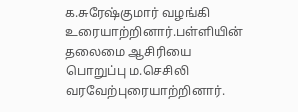க.சுரேஷ்குமார் வழங்கி உரையாற்றினார்.பள்ளியின் தலைமை ஆசிரியை பொறுப்பு ம.செசிலி வரவேற்புரையாற்றினார்.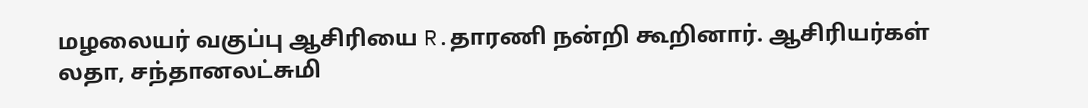மழலையர் வகுப்பு ஆசிரியை R.தாரணி நன்றி கூறினார். ஆசிரியர்கள் லதா, சந்தானலட்சுமி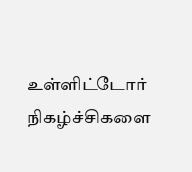உள்ளிட்டோர் நிகழ்ச்சிகளை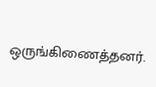ஒருங்கிணைத்தனர்.